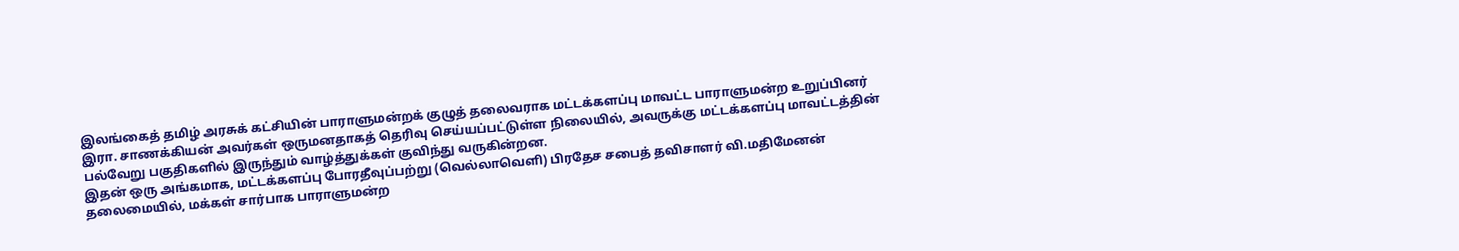இலங்கைத் தமிழ் அரசுக் கட்சியின் பாராளுமன்றக் குழுத் தலைவராக மட்டக்களப்பு மாவட்ட பாராளுமன்ற உறுப்பினர் இரா. சாணக்கியன் அவர்கள் ஒருமனதாகத் தெரிவு செய்யப்பட்டுள்ள நிலையில், அவருக்கு மட்டக்களப்பு மாவட்டத்தின் பல்வேறு பகுதிகளில் இருந்தும் வாழ்த்துக்கள் குவிந்து வருகின்றன.
இதன் ஒரு அங்கமாக, மட்டக்களப்பு போரதீவுப்பற்று (வெல்லாவெளி) பிரதேச சபைத் தவிசாளர் வி.மதிமேனன் தலைமையில், மக்கள் சார்பாக பாராளுமன்ற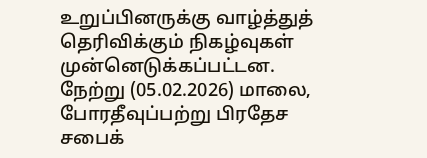உறுப்பினருக்கு வாழ்த்துத் தெரிவிக்கும் நிகழ்வுகள் முன்னெடுக்கப்பட்டன.
நேற்று (05.02.2026) மாலை, போரதீவுப்பற்று பிரதேச சபைக்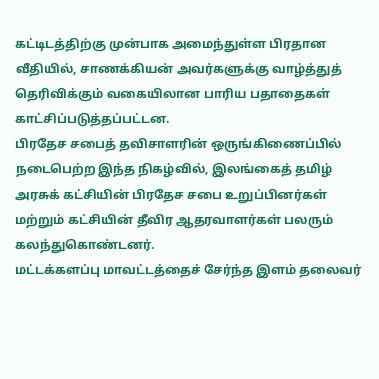கட்டிடத்திற்கு முன்பாக அமைந்துள்ள பிரதான வீதியில், சாணக்கியன் அவர்களுக்கு வாழ்த்துத் தெரிவிக்கும் வகையிலான பாரிய பதாதைகள் காட்சிப்படுத்தப்பட்டன.
பிரதேச சபைத் தவிசாளரின் ஒருங்கிணைப்பில் நடைபெற்ற இந்த நிகழ்வில், இலங்கைத் தமிழ் அரசுக் கட்சியின் பிரதேச சபை உறுப்பினர்கள் மற்றும் கட்சியின் தீவிர ஆதரவாளர்கள் பலரும் கலந்துகொண்டனர்.
மட்டக்களப்பு மாவட்டத்தைச் சேர்ந்த இளம் தலைவர்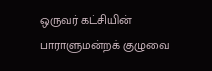ஒருவர் கட்சியின் பாராளுமன்றக் குழுவை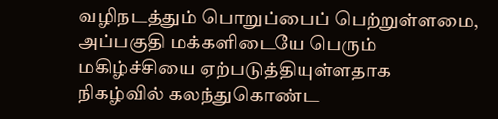வழிநடத்தும் பொறுப்பைப் பெற்றுள்ளமை, அப்பகுதி மக்களிடையே பெரும் மகிழ்ச்சியை ஏற்படுத்தியுள்ளதாக நிகழ்வில் கலந்துகொண்ட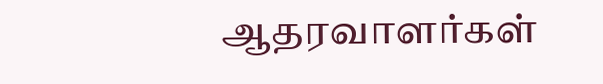ஆதரவாளர்கள்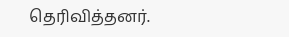தெரிவித்தனர்.